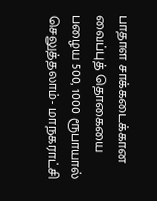பாதாள சாக்கடைக்கான வைப்புத் தொகையை பழைய 500, 1000 ரூபாயால் செலுத்தலாம்- மாநகராட்சி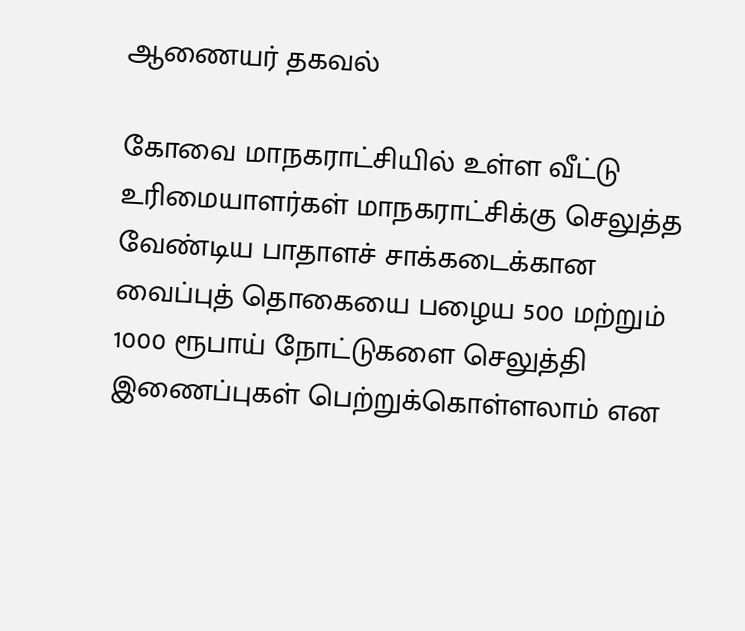ஆணையர் தகவல்

கோவை மாநகராட்சியில் உள்ள வீட்டு உரிமையாளர்கள் மாநகராட்சிக்கு செலுத்த வேண்டிய பாதாளச் சாக்கடைக்கான வைப்புத் தொகையை பழைய 500 மற்றும் 1000 ரூபாய் நோட்டுகளை செலுத்தி இணைப்புகள் பெற்றுக்கொள்ளலாம் என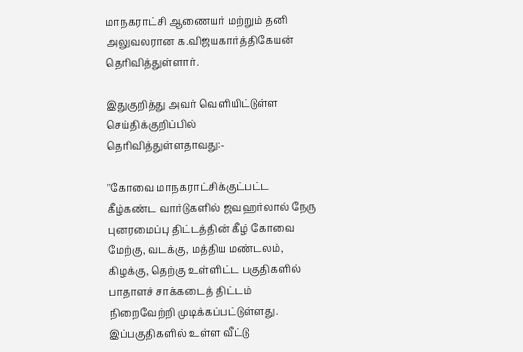மாநகராட்சி ஆணையர் மற்றும் தனி அலுவலரான க.விஜயகார்த்திகேயன் தெரிவித்துள்ளார்.

இதுகுறித்து அவர் வெளியிட்டுள்ள செய்திக்குறிப்பில் தெரிவித்துள்ளதாவது:-

''கோவை மாநகராட்சிக்குட்பட்ட கீழ்கண்ட வார்டுகளில் ஜவஹர்லால் நேரு புனரமைப்பு திட்டத்தின் கீழ் கோவை மேற்கு, வடக்கு, மத்திய மண்டலம், கிழக்கு, தெற்கு உள்ளிட்ட பகுதிகளில் பாதாளச் சாக்கடைத் திட்டம் நிறைவேற்றி முடிக்கப்பட்டுள்ளது. இப்பகுதிகளில் உள்ள வீட்டு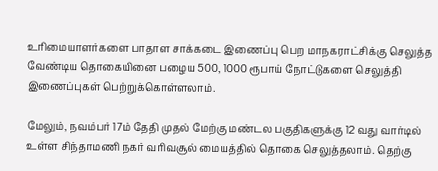உரிமையாளர்களை பாதாள சாக்கடை இணைப்பு பெற மாநகராட்சிக்கு செலுத்த வேண்டிய தொகையினை பழைய 500, 1000 ரூபாய் நோட்டுகளை செலுத்தி இணைப்புகள் பெற்றுக்கொள்ளலாம்.

மேலும், நவம்பர் 17ம் தேதி முதல் மேற்கு மண்டல பகுதிகளுக்கு 12 வது வார்டில் உள்ள சிந்தாமணி நகர் வரிவசூல் மையத்தில் தொகை செலுத்தலாம். தெற்கு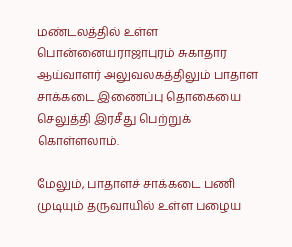மண்டலத்தில் உள்ள பொன்னையராஜாபுரம் சுகாதார ஆய்வாளர் அலுவலகத்திலும் பாதாள சாக்கடை இணைப்பு தொகையை செலுத்தி இரசீது பெற்றுக் கொள்ளலாம்.

மேலும், பாதாளச் சாக்கடை பணி முடியும் தருவாயில் உள்ள பழைய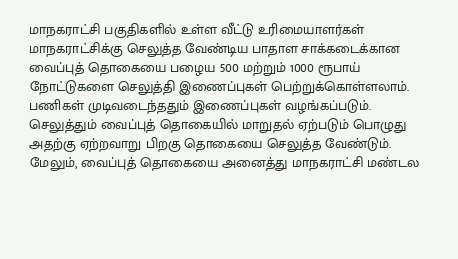மாநகராட்சி பகுதிகளில் உள்ள வீட்டு உரிமையாளர்கள் மாநகராட்சிக்கு செலுத்த வேண்டிய பாதாள சாக்கடைக்கான வைப்புத் தொகையை பழைய 500 மற்றும் 1000 ரூபாய் நோட்டுகளை செலுத்தி இணைப்புகள் பெற்றுக்கொள்ளலாம். பணிகள் முடிவடைந்ததும் இணைப்புகள் வழங்கப்படும். செலுத்தும் வைப்புத் தொகையில் மாறுதல் ஏற்படும் பொழுது அதற்கு ஏற்றவாறு பிறகு தொகையை செலுத்த வேண்டும். மேலும், வைப்புத் தொகையை அனைத்து மாநகராட்சி மண்டல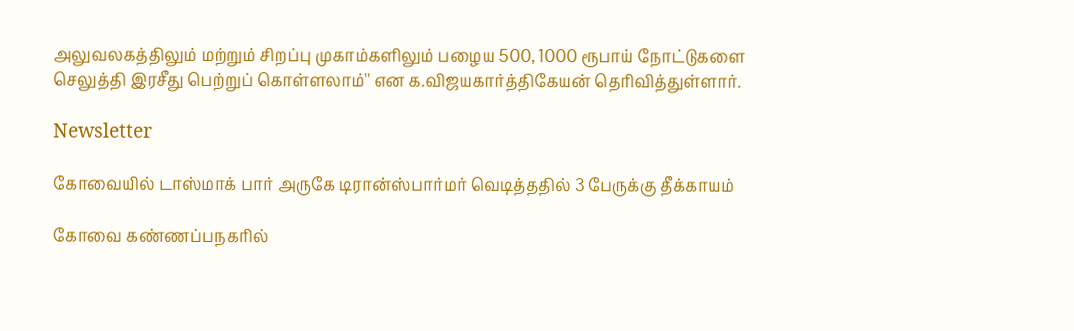அலுவலகத்திலும் மற்றும் சிறப்பு முகாம்களிலும் பழைய 500, 1000 ரூபாய் நோட்டுகளை செலுத்தி இரசீது பெற்றுப் கொள்ளலாம்'' என க.விஜயகார்த்திகேயன் தெரிவித்துள்ளார்.

Newsletter

கோவையில் டாஸ்மாக் பார் அருகே டிரான்ஸ்பார்மர் வெடித்ததில் 3 பேருக்கு தீக்காயம்

கோவை கண்ணப்பநகரில்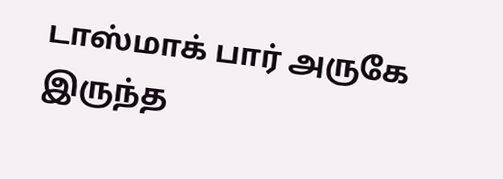டாஸ்மாக் பார் அருகே இருந்த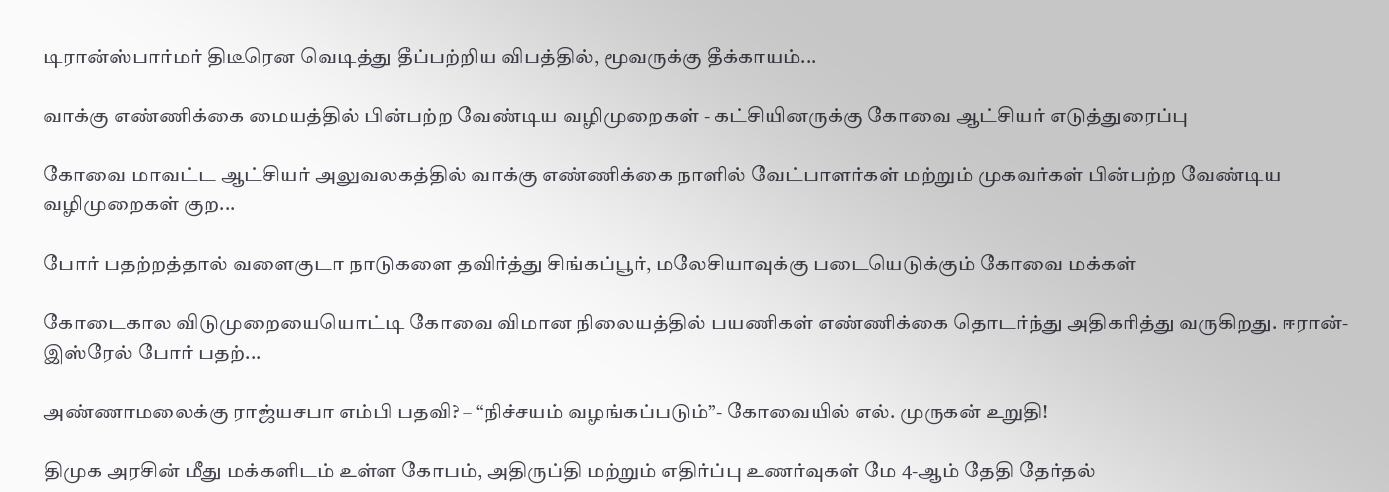டிரான்ஸ்பார்மர் திடீரென வெடித்து தீப்பற்றிய விபத்தில், மூவருக்கு தீக்காயம்...

வாக்கு எண்ணிக்கை மையத்தில் பின்பற்ற வேண்டிய வழிமுறைகள் - கட்சியினருக்கு கோவை ஆட்சியர் எடுத்துரைப்பு

கோவை மாவட்ட ஆட்சியர் அலுவலகத்தில் வாக்கு எண்ணிக்கை நாளில் வேட்பாளர்கள் மற்றும் முகவர்கள் பின்பற்ற வேண்டிய வழிமுறைகள் குற...

போர் பதற்றத்தால் வளைகுடா நாடுகளை தவிர்த்து சிங்கப்பூர், மலேசியாவுக்கு படையெடுக்கும் கோவை மக்கள்

கோடைகால விடுமுறையையொட்டி கோவை விமான நிலையத்தில் பயணிகள் எண்ணிக்கை தொடர்ந்து அதிகரித்து வருகிறது. ஈரான்-இஸ்ரேல் போர் பதற்...

அண்ணாமலைக்கு ராஜ்யசபா எம்பி பதவி? – “நிச்சயம் வழங்கப்படும்”- கோவையில் எல். முருகன் உறுதி!

திமுக அரசின் மீது மக்களிடம் உள்ள கோபம், அதிருப்தி மற்றும் எதிர்ப்பு உணர்வுகள் மே 4-ஆம் தேதி தேர்தல்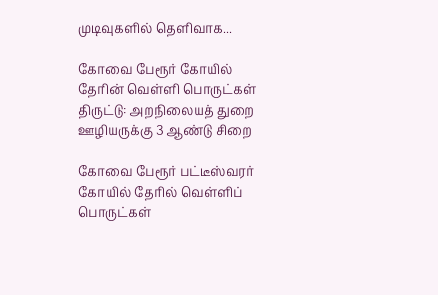முடிவுகளில் தெளிவாக...

கோவை பேரூர் கோயில் தேரின் வெள்ளி பொருட்கள் திருட்டு: அறநிலையத் துறை ஊழியருக்கு 3 ஆண்டு சிறை

கோவை பேரூர் பட்டீஸ்வரர் கோயில் தேரில் வெள்ளிப் பொருட்கள்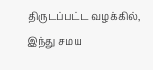திருடப்பட்ட வழக்கில், இந்து சமய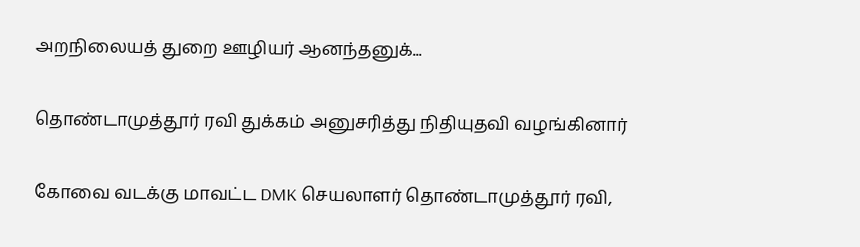அறநிலையத் துறை ஊழியர் ஆனந்தனுக்...

தொண்டாமுத்தூர் ரவி துக்கம் அனுசரித்து நிதியுதவி வழங்கினார்

கோவை வடக்கு மாவட்ட DMK செயலாளர் தொண்டாமுத்தூர் ரவி,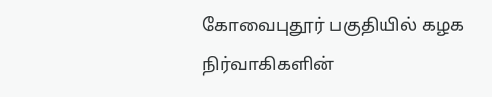கோவைபுதூர் பகுதியில் கழக நிர்வாகிகளின்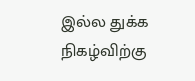இல்ல துக்க நிகழ்விற்கு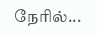நேரில்...